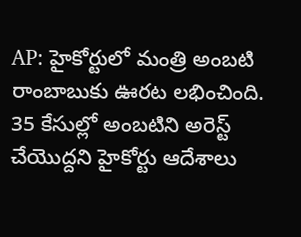AP: హైకోర్టులో మంత్రి అంబటి రాంబాబుకు ఊరట లభించింది. 35 కేసుల్లో అంబటిని అరెస్ట్ చేయొద్దని హైకోర్టు ఆదేశాలు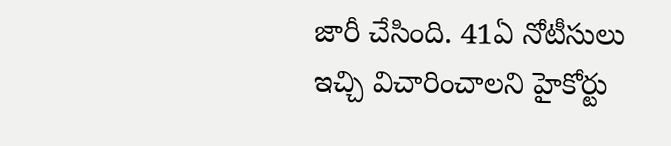జారీ చేసింది. 41ఏ నోటీసులు ఇచ్చి విచారించాలని హైకోర్టు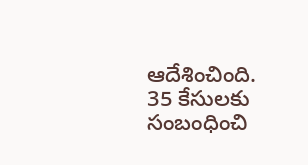ఆదేశించింది. 35 కేసులకు సంబంధించి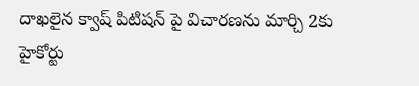దాఖలైన క్వాష్ పిటిషన్ పై విచారణను మార్చి 2కు హైకోర్టు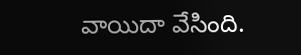వాయిదా వేసింది.